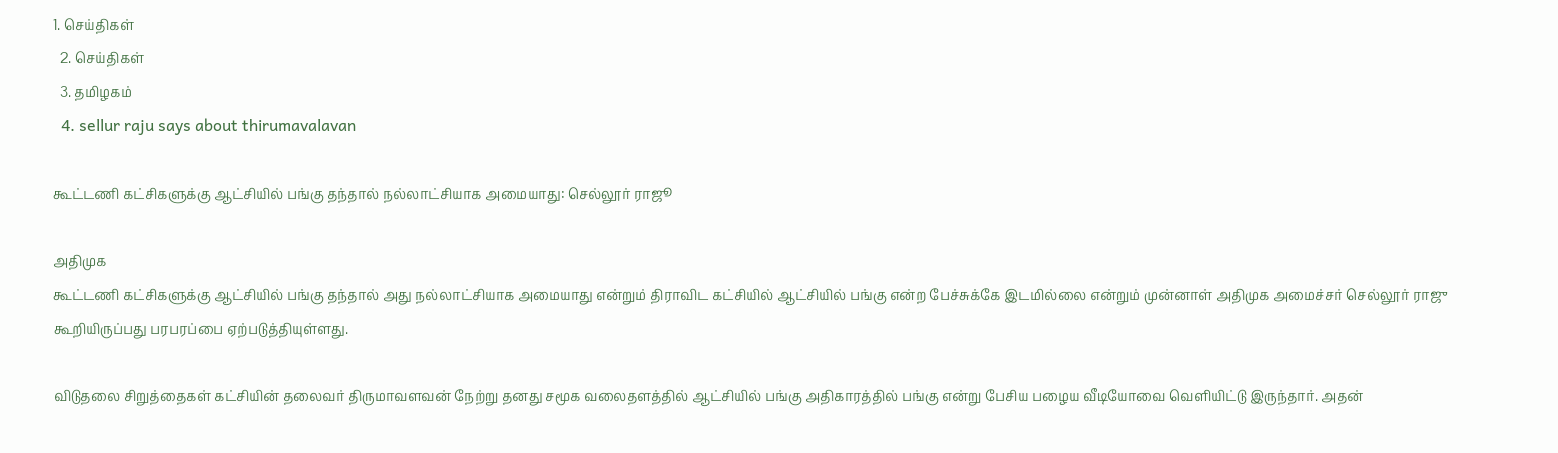1. செய்திகள்
  2. செய்திகள்
  3. த‌மிழக‌ம்
  4. sellur raju says about thirumavalavan

கூட்டணி கட்சிகளுக்கு ஆட்சியில் பங்கு தந்தால் நல்லாட்சியாக அமையாது: செல்லூர் ராஜூ

அதிமுக
கூட்டணி கட்சிகளுக்கு ஆட்சியில் பங்கு தந்தால் அது நல்லாட்சியாக அமையாது என்றும் திராவிட கட்சியில் ஆட்சியில் பங்கு என்ற பேச்சுக்கே இடமில்லை என்றும் முன்னாள் அதிமுக அமைச்சர் செல்லூர் ராஜு கூறியிருப்பது பரபரப்பை ஏற்படுத்தியுள்ளது.

விடுதலை சிறுத்தைகள் கட்சியின் தலைவர் திருமாவளவன் நேற்று தனது சமூக வலைதளத்தில் ஆட்சியில் பங்கு அதிகாரத்தில் பங்கு என்று பேசிய பழைய வீடியோவை வெளியிட்டு இருந்தார். அதன்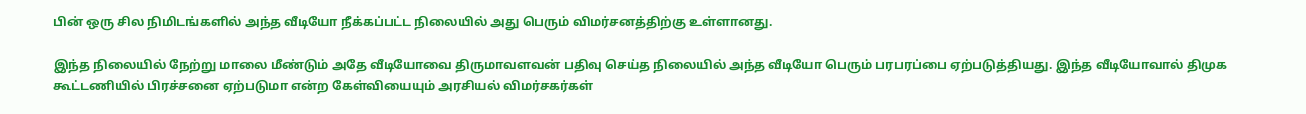பின் ஒரு சில நிமிடங்களில் அந்த வீடியோ நீக்கப்பட்ட நிலையில் அது பெரும் விமர்சனத்திற்கு உள்ளானது.

இந்த நிலையில் நேற்று மாலை மீண்டும் அதே வீடியோவை திருமாவளவன் பதிவு செய்த நிலையில் அந்த வீடியோ பெரும் பரபரப்பை ஏற்படுத்தியது. இந்த வீடியோவால் திமுக கூட்டணியில் பிரச்சனை ஏற்படுமா என்ற கேள்வியையும் அரசியல் விமர்சகர்கள்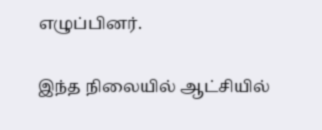எழுப்பினர்.

இந்த நிலையில் ஆட்சியில்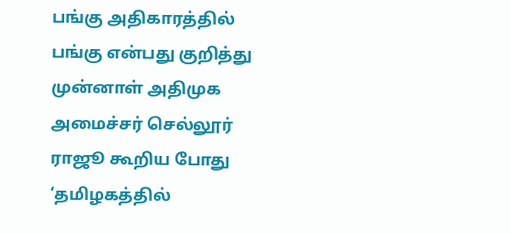பங்கு அதிகாரத்தில் பங்கு என்பது குறித்து முன்னாள் அதிமுக அமைச்சர் செல்லூர் ராஜூ கூறிய போது ‘தமிழகத்தில்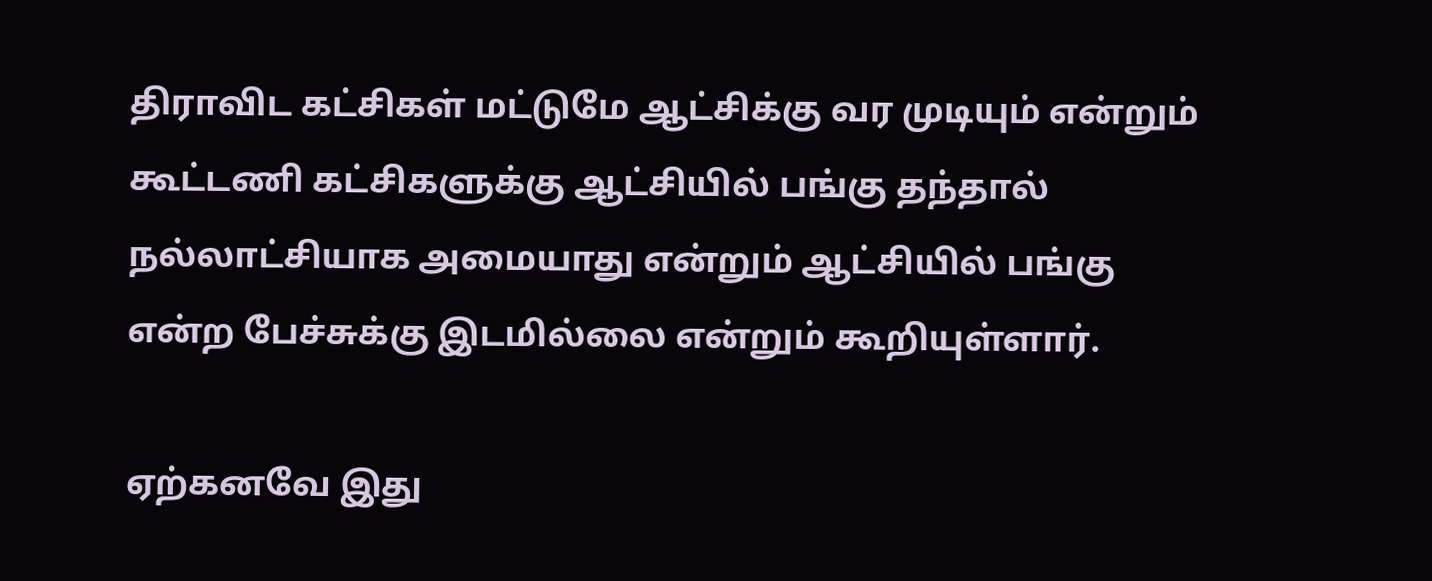திராவிட கட்சிகள் மட்டுமே ஆட்சிக்கு வர முடியும் என்றும் கூட்டணி கட்சிகளுக்கு ஆட்சியில் பங்கு தந்தால் நல்லாட்சியாக அமையாது என்றும் ஆட்சியில் பங்கு என்ற பேச்சுக்கு இடமில்லை என்றும் கூறியுள்ளார்.

ஏற்கனவே இது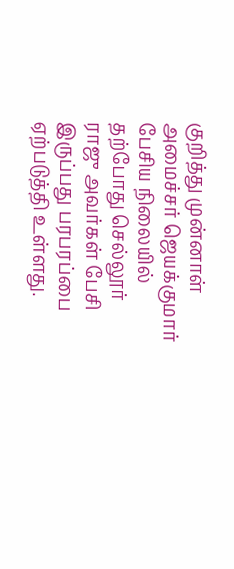குறித்து முன்னாள் அமைச்சர் ஜெயக்குமார் பேசிய நிலையில் தற்போது செல்லூர் ராஜு அவர்கள் பேசி இருப்பது பரபரப்பை ஏற்படுத்தி உள்ளது.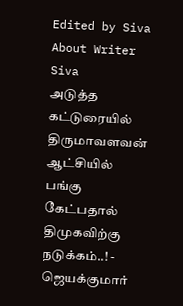Edited by Siva
About Writer
Siva
அடுத்த கட்டுரையில்
திருமாவளவன் ஆட்சியில் பங்கு கேட்பதால் திமுகவிற்கு நடுக்கம்..! - ஜெயக்குமார்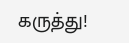கருத்து!